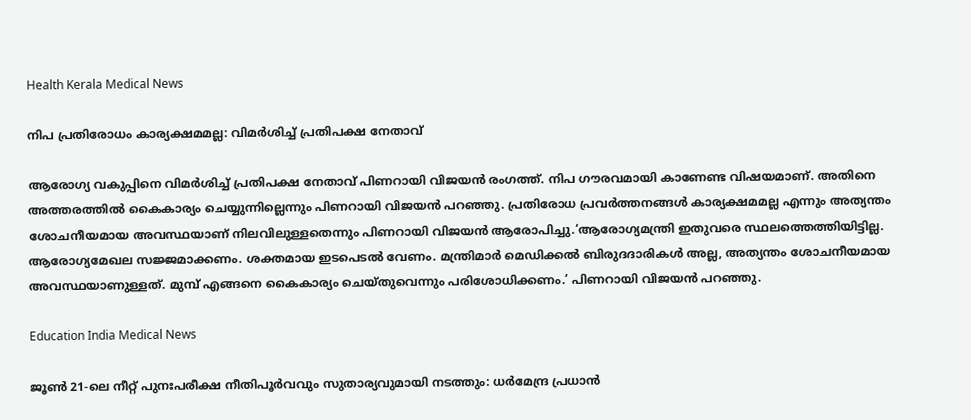Health Kerala Medical News

നിപ പ്രതിരോധം കാര്യക്ഷമമല്ല: വിമര്‍ശിച്ച് പ്രതിപക്ഷ നേതാവ്

ആരോഗ്യ വകുപ്പിനെ വിമര്‍ശിച്ച് പ്രതിപക്ഷ നേതാവ് പിണറായി വിജയന്‍ രംഗത്ത്. നിപ ഗൗരവമായി കാണേണ്ട വിഷയമാണ്. അതിനെ അത്തരത്തില്‍ കൈകാര്യം ചെയ്യുന്നില്ലെന്നും പിണറായി വിജയന്‍ പറഞ്ഞു. പ്രതിരോധ പ്രവര്‍ത്തനങ്ങള്‍ കാര്യക്ഷമമല്ല എന്നും അത്യന്തം ശോചനീയമായ അവസ്ഥയാണ് നിലവിലുള്ളതെന്നും പിണറായി വിജയന്‍ ആരോപിച്ചു.‘ആരോഗ്യമന്ത്രി ഇതുവരെ സ്ഥലത്തെത്തിയിട്ടില്ല. ആരോഗ്യമേഖല സജ്ജമാക്കണം. ശക്തമായ ഇടപെടല്‍ വേണം. മന്ത്രിമാര്‍ മെഡിക്കല്‍ ബിരുദദാരികള്‍ അല്ല, അത്യന്തം ശോചനീയമായ അവസ്ഥയാണുള്ളത്. മുമ്പ് എങ്ങനെ കൈകാര്യം ചെയ്തുവെന്നും പരിശോധിക്കണം.’ പിണറായി വിജയന്‍ പറഞ്ഞു.

Education India Medical News

ജൂൺ 21-ലെ നീറ്റ് പുനഃപരീക്ഷ നീതിപൂർവവും സുതാര്യവുമായി നടത്തും: ധർമേന്ദ്ര പ്രധാൻ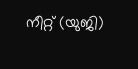നീറ്റ് (യുജി)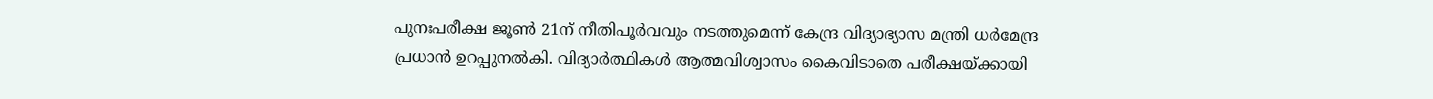പുനഃപരീക്ഷ ജൂൺ 21ന് നീതിപൂർവവും നടത്തുമെന്ന് കേന്ദ്ര വിദ്യാഭ്യാസ മന്ത്രി ധർമേന്ദ്ര പ്രധാൻ ഉറപ്പുനൽകി. വിദ്യാർത്ഥികൾ ആത്മവിശ്വാസം കൈവിടാതെ പരീക്ഷയ്ക്കായി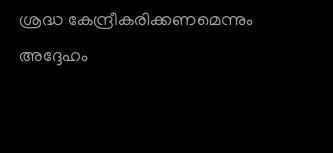ശ്രദ്ധ കേന്ദ്രീകരിക്കണമെന്നും അദ്ദേഹം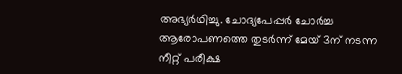അഭ്യർഥിച്ചു. ചോദ്യപേപ്പർ ചോർച്ച ആരോപണത്തെ തുടർന്ന് മേയ് 3ന് നടന്ന നീറ്റ് പരീക്ഷ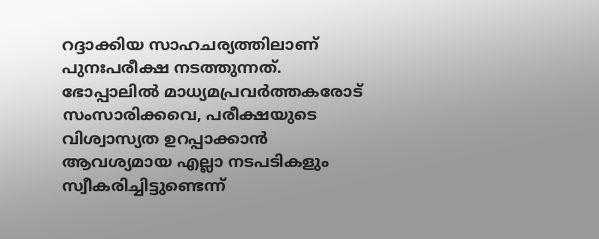റദ്ദാക്കിയ സാഹചര്യത്തിലാണ് പുനഃപരീക്ഷ നടത്തുന്നത്. ഭോപ്പാലിൽ മാധ്യമപ്രവർത്തകരോട് സംസാരിക്കവെ, പരീക്ഷയുടെ വിശ്വാസ്യത ഉറപ്പാക്കാൻ ആവശ്യമായ എല്ലാ നടപടികളും സ്വീകരിച്ചിട്ടുണ്ടെന്ന്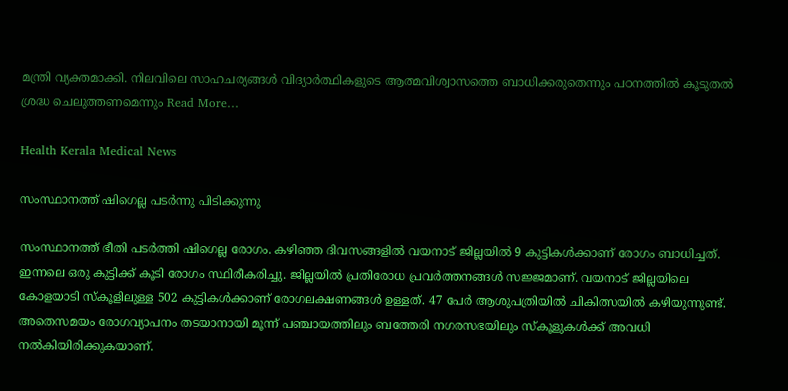മന്ത്രി വ്യക്തമാക്കി. നിലവിലെ സാഹചര്യങ്ങൾ വിദ്യാർത്ഥികളുടെ ആത്മവിശ്വാസത്തെ ബാധിക്കരുതെന്നും പഠനത്തിൽ കൂടുതൽ ശ്രദ്ധ ചെലുത്തണമെന്നും Read More…

Health Kerala Medical News

സംസ്ഥാനത്ത് ഷിഗെല്ല പടര്‍ന്നു പിടിക്കുന്നു

സംസ്ഥാനത്ത് ഭീതി പടര്‍ത്തി ഷിഗെല്ല രോഗം. കഴിഞ്ഞ ദിവസങ്ങളില്‍ വയനാട് ജില്ലയില്‍ 9 കുട്ടികള്‍ക്കാണ് രോഗം ബാധിച്ചത്. ഇന്നലെ ഒരു കുട്ടിക്ക് കൂടി രോഗം സ്ഥിരീകരിച്ചു. ജില്ലയില്‍ പ്രതിരോധ പ്രവര്‍ത്തനങ്ങള്‍ സജ്ജമാണ്. വയനാട് ജില്ലയിലെ കോളയാടി സ്‌കൂളിലുള്ള 502 കുട്ടികള്‍ക്കാണ് രോഗലക്ഷണങ്ങള്‍ ഉള്ളത്. 47 പേര്‍ ആശുപത്രിയില്‍ ചികിത്സയില്‍ കഴിയുന്നുണ്ട്. അതെസമയം രോഗവ്യാപനം തടയാനായി മൂന്ന് പഞ്ചായത്തിലും ബത്തേരി നഗരസഭയിലും സ്‌കൂളുകള്‍ക്ക് അവധി നല്‍കിയിരിക്കുകയാണ്.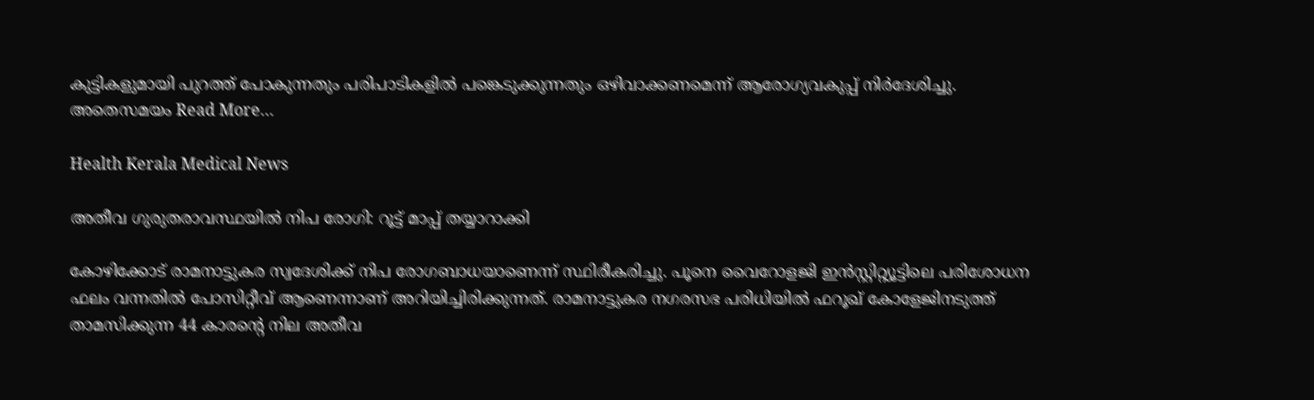കുട്ടികളുമായി പുറത്ത് പോകുന്നതും പരിപാടികളില്‍ പങ്കെടുക്കുന്നതും ഒഴിവാക്കണമെന്ന് ആരോഗ്യവകുപ്പ് നിര്‍ദേശിച്ചു. അതെസമയം Read More…

Health Kerala Medical News

അതീവ ഗുരുതരാവസ്ഥയില്‍ നിപ രോഗി: റൂട്ട് മാപ്പ് തയ്യാറാക്കി

കോഴിക്കോട് രാമനാട്ടുകര സ്വദേശിക്ക് നിപ രോഗബാധയാണെന്ന് സ്ഥിരീകരിച്ചു. പൂനെ വൈറോളജി ഇന്‍സ്റ്റിറ്റ്യൂട്ടിലെ പരിശോധന ഫലം വന്നതില്‍ പോസിറ്റീവ് ആണെന്നാണ് അറിയിച്ചിരിക്കുന്നത്. രാമനാട്ടുകര നഗരസഭ പരിധിയില്‍ ഫറൂഖ് കോളേജിനടുത്ത് താമസിക്കുന്ന 44 കാരന്റെ നില അതീവ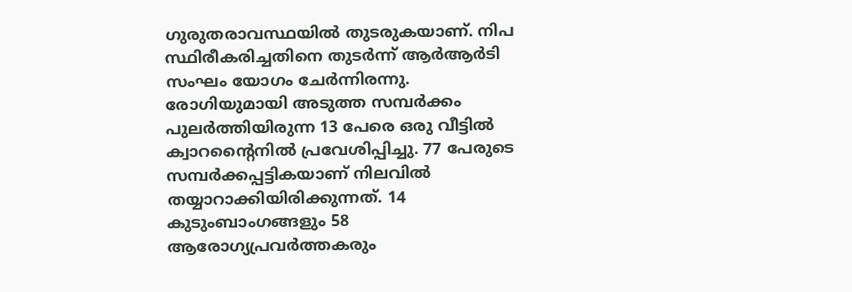ഗുരുതരാവസ്ഥയില്‍ തുടരുകയാണ്. നിപ സ്ഥിരീകരിച്ചതിനെ തുടര്‍ന്ന് ആര്‍ആര്‍ടി സംഘം യോഗം ചേര്‍ന്നിരന്നു. രോഗിയുമായി അടുത്ത സമ്പര്‍ക്കം പുലര്‍ത്തിയിരുന്ന 13 പേരെ ഒരു വീട്ടില്‍ ക്വാറന്റൈനില്‍ പ്രവേശിപ്പിച്ചു. 77 പേരുടെ സമ്പര്‍ക്കപ്പട്ടികയാണ് നിലവില്‍ തയ്യാറാക്കിയിരിക്കുന്നത്. 14 കുടുംബാംഗങ്ങളും 58 ആരോഗ്യപ്രവര്‍ത്തകരും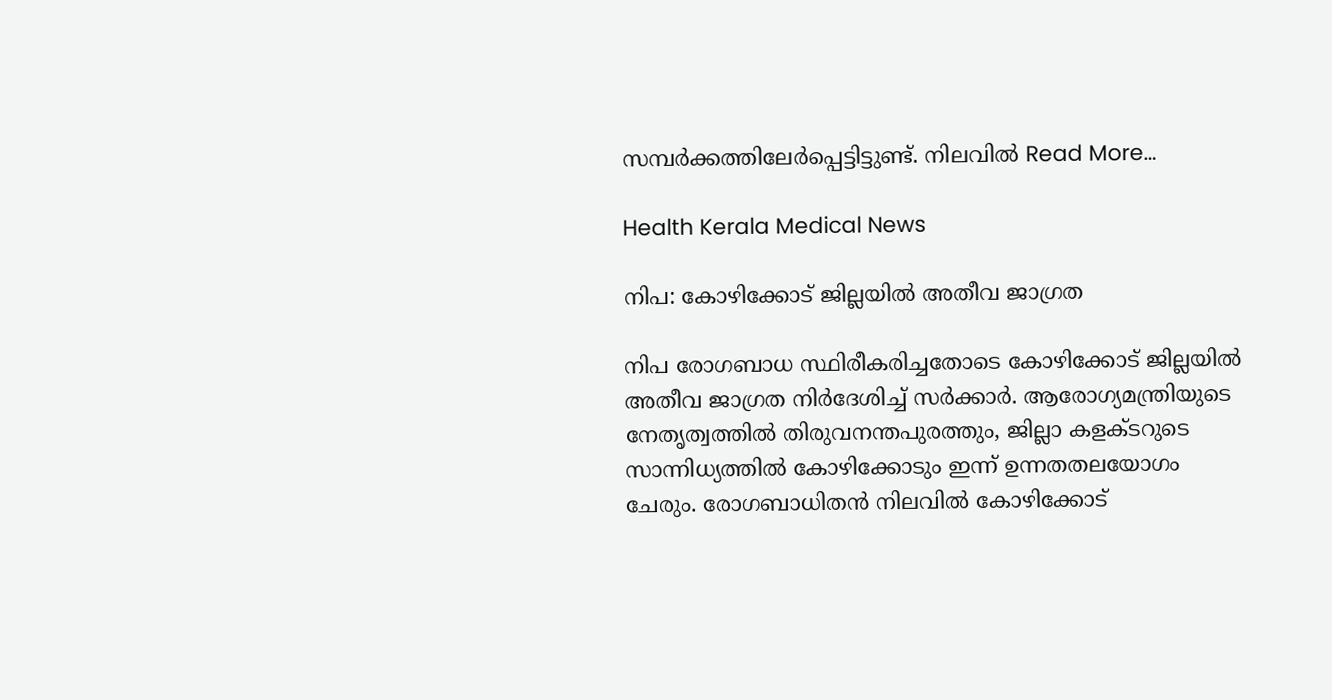സമ്പര്‍ക്കത്തിലേര്‍പ്പെട്ടിട്ടുണ്ട്. നിലവില്‍ Read More…

Health Kerala Medical News

നിപ: കോഴിക്കോട് ജില്ലയില്‍ അതീവ ജാഗ്രത

നിപ രോഗബാധ സ്ഥിരീകരിച്ചതോടെ കോഴിക്കോട് ജില്ലയില്‍ അതീവ ജാഗ്രത നിര്‍ദേശിച്ച് സര്‍ക്കാര്‍. ആരോഗ്യമന്ത്രിയുടെ നേതൃത്വത്തില്‍ തിരുവനന്തപുരത്തും, ജില്ലാ കളക്ടറുടെ സാന്നിധ്യത്തില്‍ കോഴിക്കോടും ഇന്ന് ഉന്നതതലയോഗം ചേരും. രോഗബാധിതന്‍ നിലവില്‍ കോഴിക്കോട്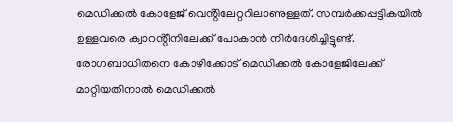മെഡിക്കല്‍ കോളേജ് വെൻ്റിലേറ്ററിലാണുള്ളത്. സമ്പര്‍ക്കപ്പട്ടികയില്‍ ഉള്ളവരെ ക്വാറൻ്റീനിലേക്ക് പോകാന്‍ നിര്‍ദേശിച്ചിട്ടുണ്ട്. രോഗബാധിതനെ കോഴിക്കോട് മെഡിക്കല്‍ കോളേജിലേക്ക് മാറ്റിയതിനാല്‍ മെഡിക്കല്‍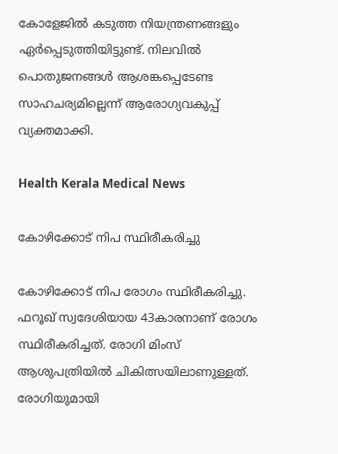കോളേജില്‍ കടുത്ത നിയന്ത്രണങ്ങളും ഏര്‍പ്പെടുത്തിയിട്ടുണ്ട്. നിലവില്‍ പൊതുജനങ്ങള്‍ ആശങ്കപ്പെടേണ്ട സാഹചര്യമില്ലെന്ന് ആരോഗ്യവകുപ്പ് വ്യക്തമാക്കി.

Health Kerala Medical News

കോഴിക്കോട് നിപ സ്ഥിരീകരിച്ചു

കോഴിക്കോട് നിപ രോഗം സ്ഥിരീകരിച്ചു. ഫറൂഖ് സ്വദേശിയായ 43കാരനാണ് രോഗം സ്ഥിരീകരിച്ചത്. രോഗി മിംസ് ആശുപത്രിയില്‍ ചികിത്സയിലാണുള്ളത്. രോഗിയുമായി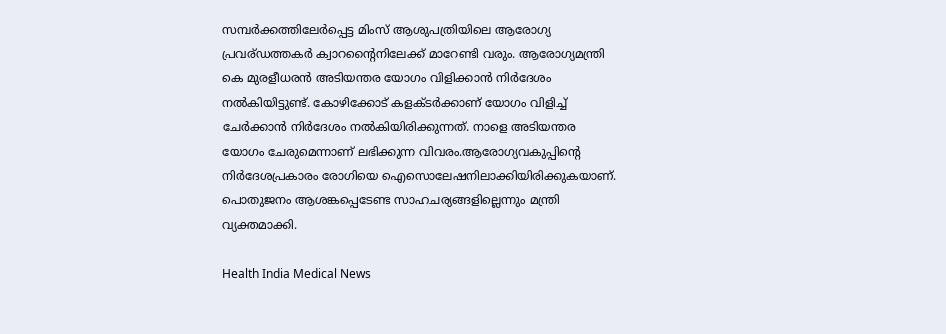സമ്പര്‍ക്കത്തിലേര്‍പ്പെട്ട മിംസ് ആശുപത്രിയിലെ ആരോഗ്യ പ്രവര്ഡത്തകര്‍ ക്വാറന്റൈനിലേക്ക് മാറേണ്ടി വരും. ആരോഗ്യമന്ത്രി കെ മുരളീധരന്‍ അടിയന്തര യോഗം വിളിക്കാന്‍ നിര്‍ദേശം നല്‍കിയിട്ടുണ്ട്. കോഴിക്കോട് കളക്ടര്‍ക്കാണ് യോഗം വിളിച്ച് ചേര്‍ക്കാന്‍ നിര്‍ദേശം നല്‍കിയിരിക്കുന്നത്. നാളെ അടിയന്തര യോഗം ചേരുമെന്നാണ് ലഭിക്കുന്ന വിവരം.ആരോഗ്യവകുപ്പിൻ്റെ നിര്‍ദേശപ്രകാരം രോഗിയെ ഐസൊലേഷനിലാക്കിയിരിക്കുകയാണ്. പൊതുജനം ആശങ്കപ്പെടേണ്ട സാഹചര്യങ്ങളില്ലെന്നും മന്ത്രി വ്യക്തമാക്കി.

Health India Medical News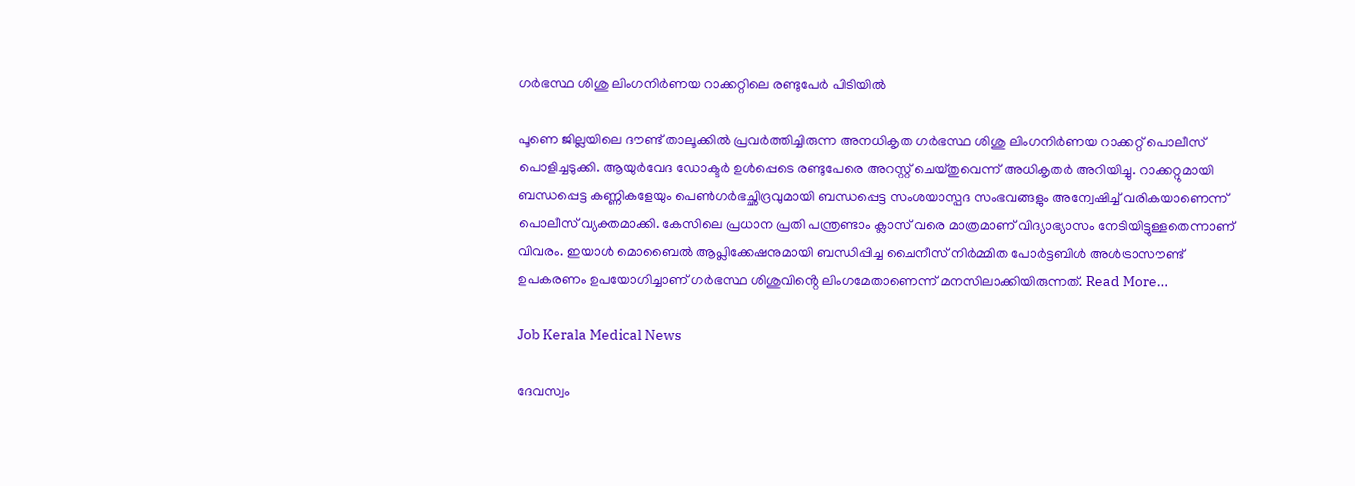ഗർഭസ്ഥ ശിശു ലിംഗനിർണയ റാക്കറ്റിലെ രണ്ടുപേർ പിടിയിൽ

പൂണെ ജില്ലയിലെ ദൗണ്ട് താലൂക്കിൽ പ്രവർത്തിച്ചിരുന്ന അനധികൃത ഗർഭസ്ഥ ശിശു ലിംഗനിർണയ റാക്കറ്റ് പൊലീസ് പൊളിച്ചടുക്കി. ആയുർവേദ ഡോക്ടർ ഉൾപ്പെടെ രണ്ടുപേരെ അറസ്റ്റ് ചെയ്തുവെന്ന് അധികൃതർ അറിയിച്ചു. റാക്കറ്റുമായി ബന്ധപ്പെട്ട കണ്ണികളേയും പെൺഗർഭച്ഛിദ്രവുമായി ബന്ധപ്പെട്ട സംശയാസ്പദ സംഭവങ്ങളും അന്വേഷിച്ച് വരികയാണെന്ന് പൊലീസ് വ്യക്തമാക്കി. കേസിലെ പ്രധാന പ്രതി പന്ത്രണ്ടാം ക്ലാസ് വരെ മാത്രമാണ് വിദ്യാഭ്യാസം നേടിയിട്ടുള്ളതെന്നാണ് വിവരം. ഇയാൾ മൊബൈൽ ആപ്ലിക്കേഷനുമായി ബന്ധിപ്പിച്ച ചൈനീസ് നിർമ്മിത പോർട്ടബിൾ അൾട്രാസൗണ്ട് ഉപകരണം ഉപയോഗിച്ചാണ് ഗർഭസ്ഥ ശിശുവിൻ്റെ ലിംഗമേതാണെന്ന് മനസിലാക്കിയിരുന്നത്. Read More…

Job Kerala Medical News

ദേവസ്വം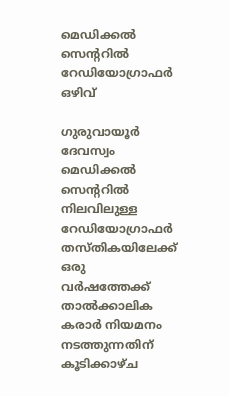മെഡിക്കൽ സെൻ്ററിൽ റേഡിയോഗ്രാഫർ ഒഴിവ്

ഗുരുവായൂർ ദേവസ്വം മെഡിക്കൽ സെൻ്ററിൽ നിലവിലുള്ള റേഡിയോഗ്രാഫർ തസ്തികയിലേക്ക് ഒരു വർഷത്തേക്ക് താൽക്കാലിക കരാർ നിയമനം നടത്തുന്നതിന് കൂടിക്കാഴ്ച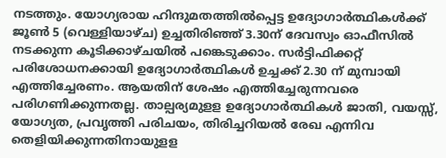നടത്തും. യോഗ്യരായ ഹിന്ദുമതത്തിൽപ്പെട്ട ഉദ്യോഗാർത്ഥികൾക്ക് ജൂൺ 5 (വെള്ളിയാഴ്ച) ഉച്ചതിരിഞ്ഞ് 3.30ന് ദേവസ്വം ഓഫീസിൽ നടക്കുന്ന കൂടിക്കാഴ്ചയിൽ പങ്കെടുക്കാം. സർട്ടിഫിക്കറ്റ് പരിശോധനക്കായി ഉദ്യോഗാർത്ഥികൾ ഉച്ചക്ക് 2.30 ന് മുമ്പായി എത്തിച്ചേരണം. ആയതിന് ശേഷം എത്തിച്ചേരുന്നവരെ പരിഗണിക്കുന്നതല്ല. താല്പര്യമുളള ഉദ്യോഗാർത്ഥികൾ ജാതി, വയസ്സ്, യോഗ്യത, പ്രവൃത്തി പരിചയം, തിരിച്ചറിയൽ രേഖ എന്നിവ തെളിയിക്കുന്നതിനായുളള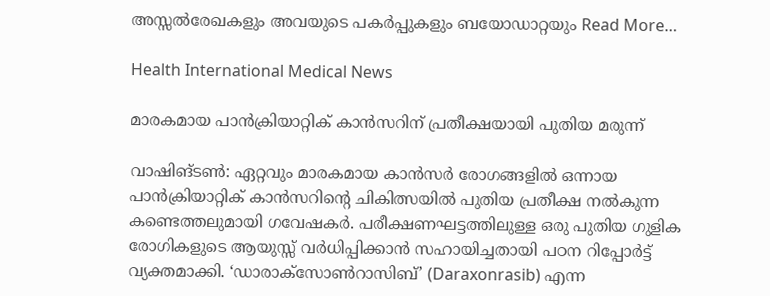അസ്സൽരേഖകളും അവയുടെ പകർപ്പുകളും ബയോഡാറ്റയും Read More…

Health International Medical News

മാരകമായ പാൻക്രിയാറ്റിക് കാൻസറിന് പ്രതീക്ഷയായി പുതിയ മരുന്ന്

വാഷിങ്ടൺ: ഏറ്റവും മാരകമായ കാൻസർ രോഗങ്ങളിൽ ഒന്നായ പാൻക്രിയാറ്റിക് കാൻസറിൻ്റെ ചികിത്സയിൽ പുതിയ പ്രതീക്ഷ നൽകുന്ന കണ്ടെത്തലുമായി ഗവേഷകർ. പരീക്ഷണഘട്ടത്തിലുള്ള ഒരു പുതിയ ഗുളിക രോഗികളുടെ ആയുസ്സ് വർധിപ്പിക്കാൻ സഹായിച്ചതായി പഠന റിപ്പോർട്ട് വ്യക്തമാക്കി. ‘ഡാരാക്സോൺറാസിബ്’ (Daraxonrasib) എന്ന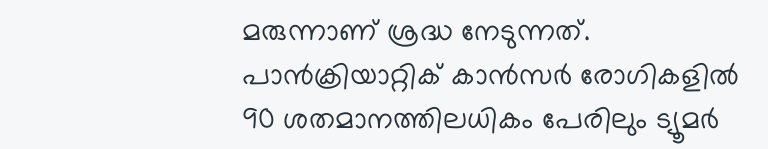മരുന്നാണ് ശ്രദ്ധ നേടുന്നത്. പാൻക്രിയാറ്റിക് കാൻസർ രോഗികളിൽ 90 ശതമാനത്തിലധികം പേരിലും ട്യൂമർ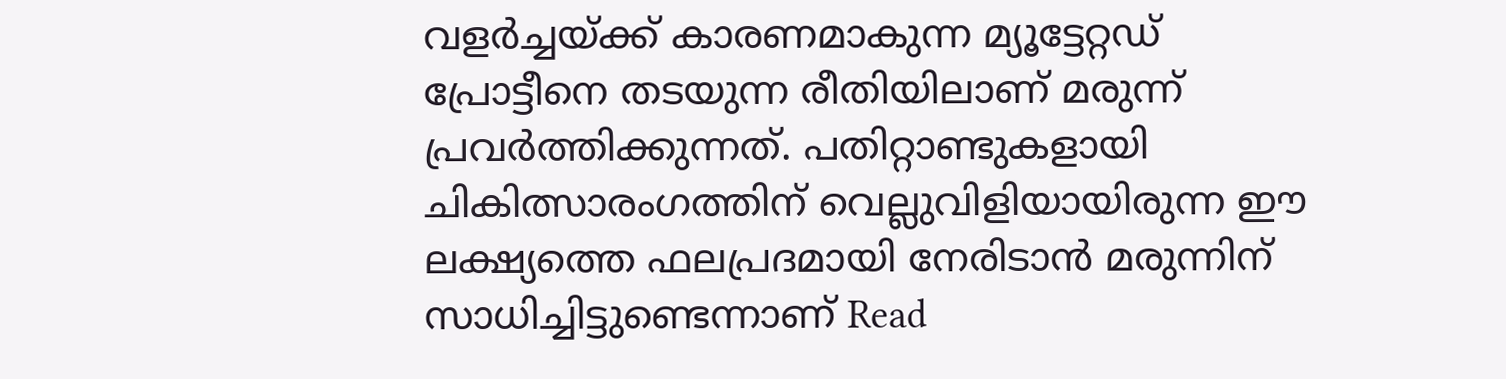വളർച്ചയ്ക്ക് കാരണമാകുന്ന മ്യൂട്ടേറ്റഡ് പ്രോട്ടീനെ തടയുന്ന രീതിയിലാണ് മരുന്ന് പ്രവർത്തിക്കുന്നത്. പതിറ്റാണ്ടുകളായി ചികിത്സാരംഗത്തിന് വെല്ലുവിളിയായിരുന്ന ഈ ലക്ഷ്യത്തെ ഫലപ്രദമായി നേരിടാൻ മരുന്നിന് സാധിച്ചിട്ടുണ്ടെന്നാണ് Read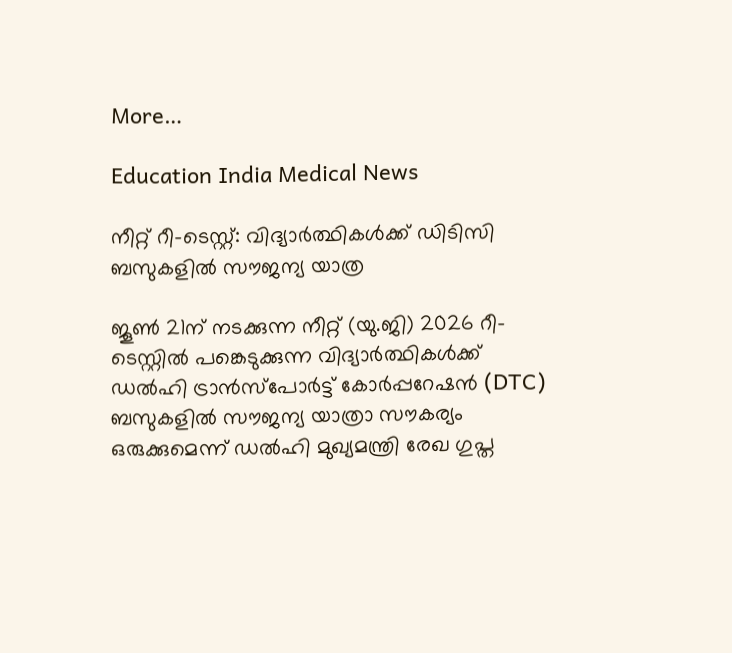More…

Education India Medical News

നീറ്റ് റീ-ടെസ്റ്റ്: വിദ്യാർത്ഥികൾക്ക് ഡിടിസി ബസുകളിൽ സൗജന്യ യാത്ര

ജൂൺ 21ന് നടക്കുന്ന നീറ്റ് (യു.ജി) 2026 റീ-ടെസ്റ്റിൽ പങ്കെടുക്കുന്ന വിദ്യാർത്ഥികൾക്ക് ഡൽഹി ട്രാൻസ്പോർട്ട് കോർപ്പറേഷൻ (DTC) ബസുകളിൽ സൗജന്യ യാത്രാ സൗകര്യം ഒരുക്കുമെന്ന് ഡൽഹി മുഖ്യമന്ത്രി രേഖ ഗുപ്ത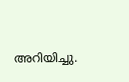അറിയിച്ചു.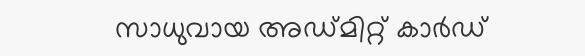സാധുവായ അഡ്മിറ്റ് കാർഡ്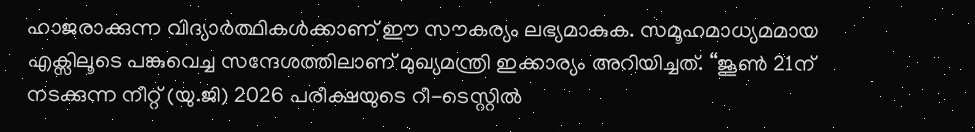ഹാജരാക്കുന്ന വിദ്യാർത്ഥികൾക്കാണ് ഈ സൗകര്യം ലഭ്യമാകുക. സമൂഹമാധ്യമമായ എക്സിലൂടെ പങ്കുവെച്ച സന്ദേശത്തിലാണ് മുഖ്യമന്ത്രി ഇക്കാര്യം അറിയിച്ചത്. “ജൂൺ 21ന് നടക്കുന്ന നീറ്റ് (യു.ജി) 2026 പരീക്ഷയുടെ റീ-ടെസ്റ്റിൽ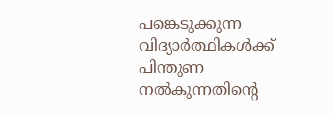പങ്കെടുക്കുന്ന വിദ്യാർത്ഥികൾക്ക് പിന്തുണ നൽകുന്നതിൻ്റെ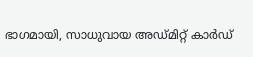ഭാഗമായി, സാധുവായ അഡ്മിറ്റ് കാർഡ്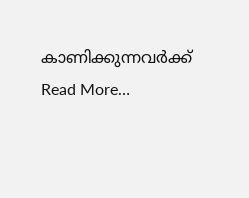കാണിക്കുന്നവർക്ക് Read More…